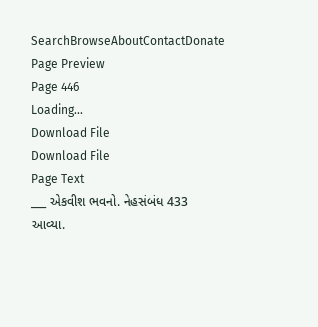SearchBrowseAboutContactDonate
Page Preview
Page 446
Loading...
Download File
Download File
Page Text
___ એકવીશ ભવનો. નેહસંબંધ 433 આવ્યા.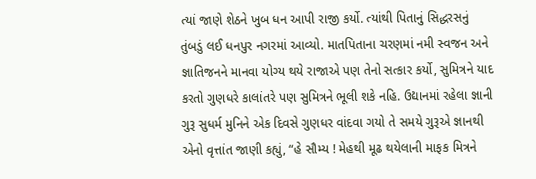ત્યાં જાણે શેઠને ખુબ ધન આપી રાજી કર્યો. ત્યાંથી પિતાનું સિદ્ધરસનું તુંબડું લઈ ધનપુર નગરમાં આવ્યો. માતપિતાના ચરણમાં નમી સ્વજન અને જ્ઞાતિજનને માનવા યોગ્ય થયે રાજાએ પણ તેનો સત્કાર કર્યો, સુમિત્રને યાદ કરતો ગુણધરે કાલાંતરે પણ સુમિત્રને ભૂલી શકે નહિ. ઉદ્યાનમાં રહેલા જ્ઞાની ગુરૂ સુધર્મ મુનિને એક દિવસે ગુણધર વાંદવા ગયો તે સમયે ગુરૂએ જ્ઞાનથી એનો વૃત્તાંત જાણી કહ્યું, “હે સૌમ્ય ! મેહથી મૂઢ થયેલાની માફક મિત્રને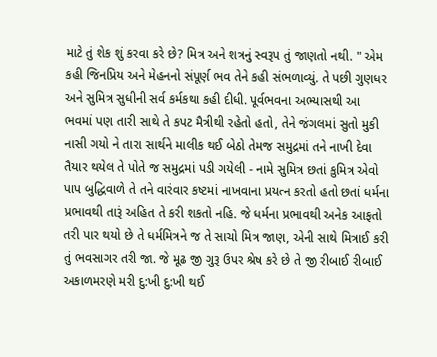માટે તું શેક શું કરવા કરે છે? મિત્ર અને શત્રનું સ્વરૂપ તું જાણતો નથી. " એમ કહી જિનપ્રિય અને મેહનનો સંપૂર્ણ ભવ તેને કહી સંભળાવ્યું. તે પછી ગુણધર અને સુમિત્ર સુધીની સર્વ કર્મકથા કહી દીધી. પૂર્વભવના અભ્યાસથી આ ભવમાં પણ તારી સાથે તે કપટ મૈત્રીથી રહેતો હતો, તેને જંગલમાં સુતો મુકી નાસી ગયો ને તારા સાર્થને માલીક થઈ બેઠો તેમજ સમુદ્રમાં તને નાખી દેવા તૈયાર થયેલ તે પોતે જ સમુદ્રમાં પડી ગયેલી - નામે સુમિત્ર છતાં કુમિત્ર એવો પાપ બુદ્ધિવાળે તે તને વારંવાર કષ્ટમાં નાખવાના પ્રયત્ન કરતો હતો છતાં ધર્મના પ્રભાવથી તારૂં અહિત તે કરી શકતો નહિ. જે ધર્મના પ્રભાવથી અનેક આફતો તરી પાર થયો છે તે ધર્મમિત્રને જ તે સાચો મિત્ર જાણ, એની સાથે મિત્રાઈ કરી તું ભવસાગર તરી જા. જે મૂઢ જી ગુરૂ ઉપર શ્રેષ કરે છે તે જી રીબાઈ રીબાઈ અકાળમરણે મરી દુ:ખી દુ:ખી થઈ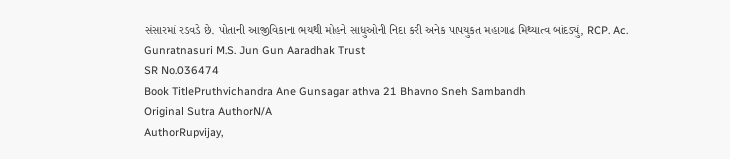સંસારમાં રડવડે છે. પોતાની આજીવિકાના ભયથી મોહને સાધુઓની નિદા કરી અનેક પાપયુકત મહાગાઢ મિથ્યાત્વ બાંદડ્યું, RCP. Ac. Gunratnasuri M.S. Jun Gun Aaradhak Trust
SR No.036474
Book TitlePruthvichandra Ane Gunsagar athva 21 Bhavno Sneh Sambandh
Original Sutra AuthorN/A
AuthorRupvijay,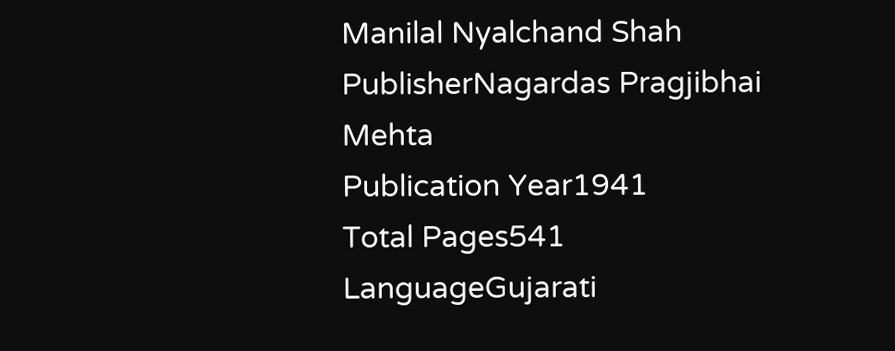Manilal Nyalchand Shah
PublisherNagardas Pragjibhai Mehta
Publication Year1941
Total Pages541
LanguageGujarati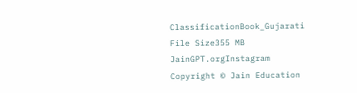ClassificationBook_Gujarati
File Size355 MB
JainGPT.orgInstagram
Copyright © Jain Education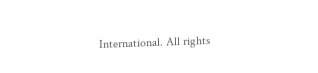International. All rights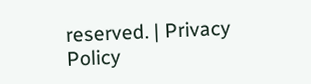reserved. | Privacy Policy